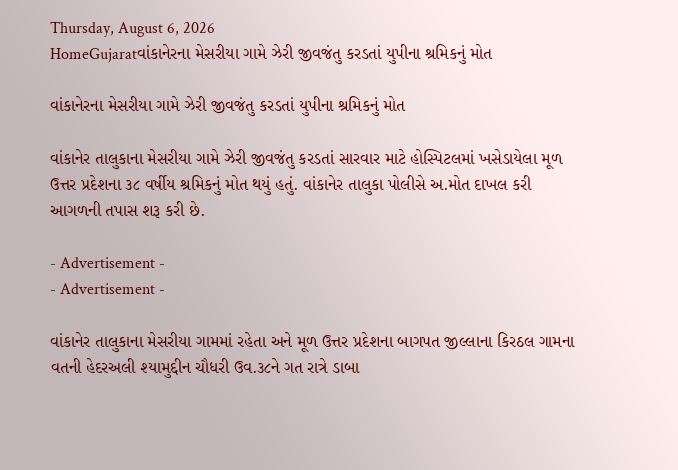Thursday, August 6, 2026
HomeGujaratવાંકાનેરના મેસરીયા ગામે ઝેરી જીવજંતુ કરડતાં યુપીના શ્રમિકનું મોત

વાંકાનેરના મેસરીયા ગામે ઝેરી જીવજંતુ કરડતાં યુપીના શ્રમિકનું મોત

વાંકાનેર તાલુકાના મેસરીયા ગામે ઝેરી જીવજંતુ કરડતાં સારવાર માટે હોસ્પિટલમાં ખસેડાયેલા મૂળ ઉત્તર પ્રદેશના ૩૮ વર્ષીય શ્રમિકનું મોત થયું હતું. વાંકાનેર તાલુકા પોલીસે અ.મોત દાખલ કરી આગળની તપાસ શરૂ કરી છે.

- Advertisement -
- Advertisement -

વાંકાનેર તાલુકાના મેસરીયા ગામમાં રહેતા અને મૂળ ઉત્તર પ્રદેશના બાગપત જીલ્લાના કિરઠલ ગામના વતની હેદરઅલી શ્યામુદ્દીન ચૌધરી ઉવ.૩૮ને ગત રાત્રે ડાબા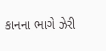કાનના ભાગે ઝેરી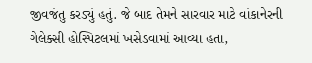જીવજંતુ કરડ્યું હતું. જે બાદ તેમને સારવાર માટે વાંકાનેરની ગેલેક્સી હોસ્પિટલમાં ખસેડવામાં આવ્યા હતા,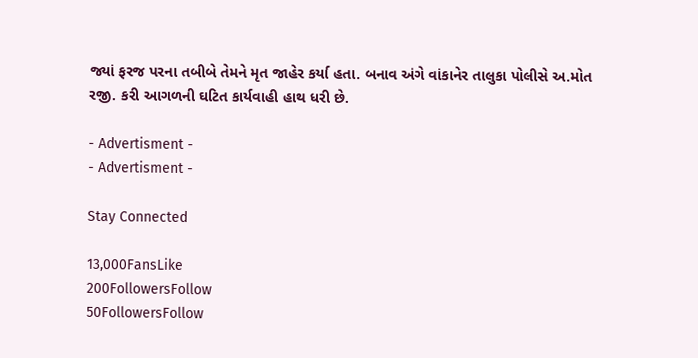જ્યાં ફરજ પરના તબીબે તેમને મૃત જાહેર કર્યા હતા. બનાવ અંગે વાંકાનેર તાલુકા પોલીસે અ.મોત રજી. કરી આગળની ઘટિત કાર્યવાહી હાથ ધરી છે.

- Advertisment -
- Advertisment -

Stay Connected

13,000FansLike
200FollowersFollow
50FollowersFollow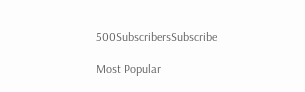500SubscribersSubscribe

Most Popular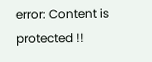error: Content is protected !!